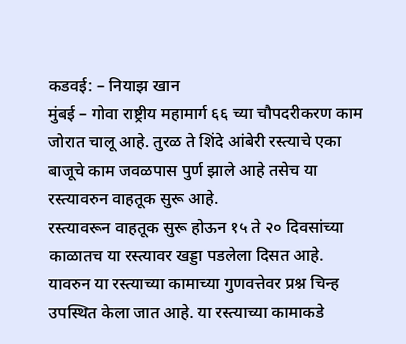कडवई: – नियाझ खान
मुंबई – गोवा राष्ट्रीय महामार्ग ६६ च्या चौपदरीकरण काम जोरात चालू आहे. तुरळ ते शिंदे आंबेरी रस्त्याचे एका बाजूचे काम जवळपास पुर्ण झाले आहे तसेच या रस्त्यावरुन वाहतूक सुरू आहे.
रस्त्यावरून वाहतूक सुरू होऊन १५ ते २० दिवसांच्या काळातच या रस्त्यावर खड्डा पडलेला दिसत आहे. यावरुन या रस्त्याच्या कामाच्या गुणवत्तेवर प्रश्न चिन्ह उपस्थित केला जात आहे. या रस्त्याच्या कामाकडे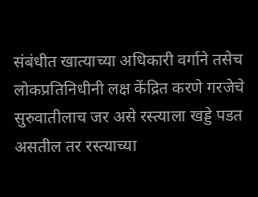संबंधीत खात्याच्या अधिकारी वर्गाने तसेच लोकप्रतिनिधीनी लक्ष केंद्रित करणे गरजेचे सुरुवातीलाच जर असे रस्त्याला खड्डे पडत असतील तर रस्त्याच्या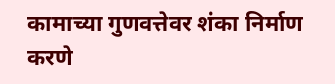कामाच्या गुणवत्तेवर शंका निर्माण करणे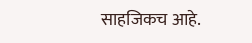साहजिकच आहे.